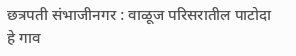छत्रपती संभाजीनगर : वाळूज परिसरातील पाटोदा हे गाव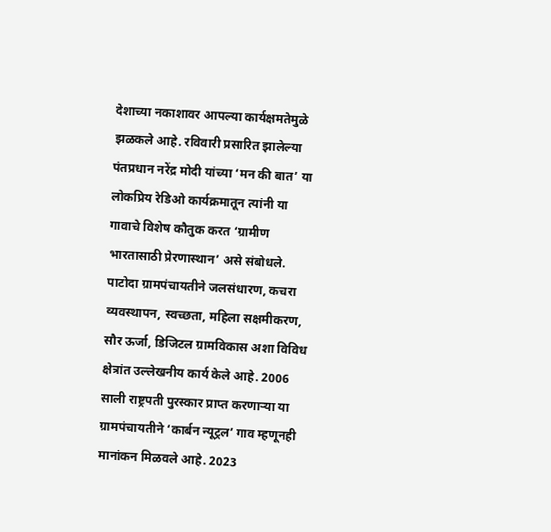देशाच्या नकाशावर आपल्या कार्यक्षमतेमुळे झळकले आहे. रविवारी प्रसारित झालेल्या पंतप्रधान नरेंद्र मोदी यांच्या ‘मन की बात’ या लोकप्रिय रेडिओ कार्यक्रमातून त्यांनी या गावाचे विशेष कौतुक करत ‘ग्रामीण भारतासाठी प्रेरणास्थान’ असे संबोधले.
पाटोदा ग्रामपंचायतीने जलसंधारण, कचरा व्यवस्थापन, स्वच्छता, महिला सक्षमीकरण, सौर ऊर्जा, डिजिटल ग्रामविकास अशा विविध क्षेत्रांत उल्लेखनीय कार्य केले आहे. 2006 साली राष्ट्रपती पुरस्कार प्राप्त करणाऱ्या या ग्रामपंचायतीने ‘कार्बन न्यूट्रल’ गाव म्हणूनही मानांकन मिळवले आहे. 2023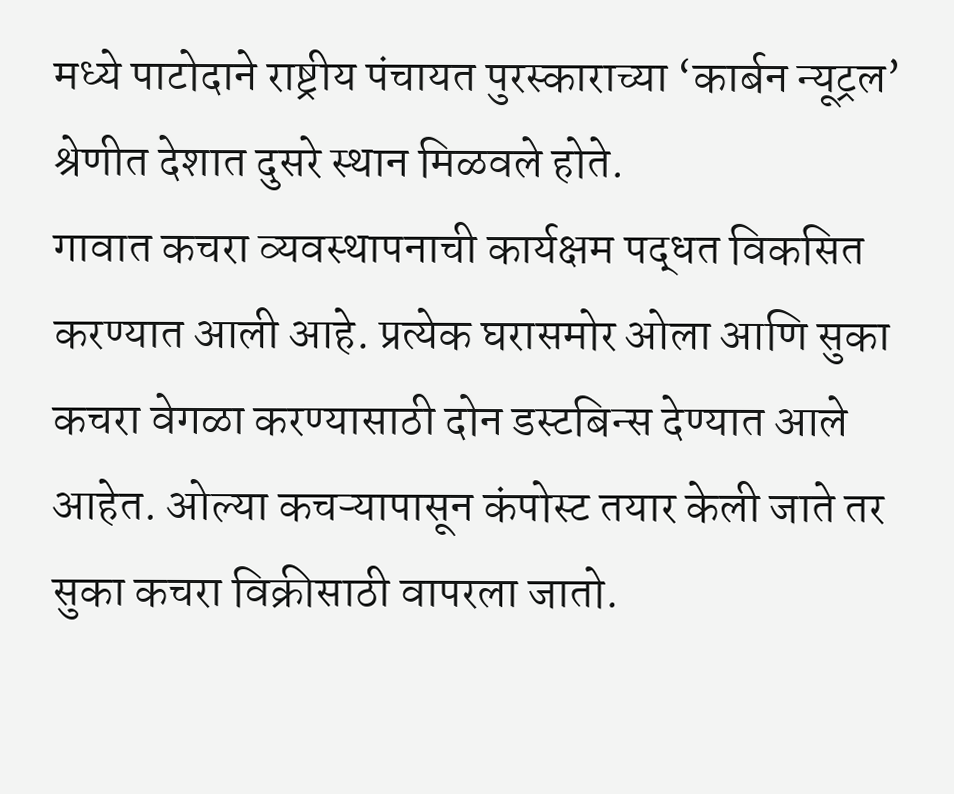मध्ये पाटोदाने राष्ट्रीय पंचायत पुरस्काराच्या ‘कार्बन न्यूट्रल’ श्रेणीत देशात दुसरे स्थान मिळवले होते.
गावात कचरा व्यवस्थापनाची कार्यक्षम पद्धत विकसित करण्यात आली आहे. प्रत्येक घरासमोर ओला आणि सुका कचरा वेगळा करण्यासाठी दोन डस्टबिन्स देण्यात आले आहेत. ओल्या कचऱ्यापासून कंपोस्ट तयार केली जाते तर सुका कचरा विक्रीसाठी वापरला जातो.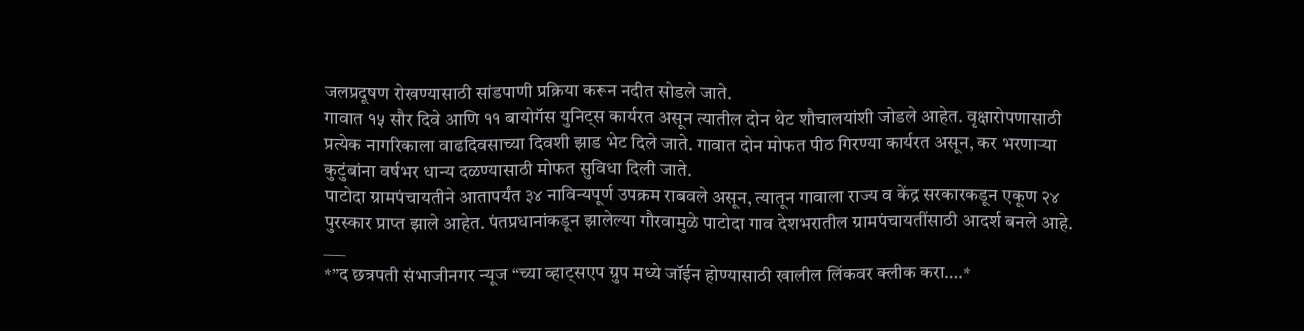जलप्रदूषण रोखण्यासाठी सांडपाणी प्रक्रिया करून नदीत सोडले जाते.
गावात १५ सौर दिवे आणि ११ बायोगॅस युनिट्स कार्यरत असून त्यातील दोन थेट शौचालयांशी जोडले आहेत. वृक्षारोपणासाठी प्रत्येक नागरिकाला वाढदिवसाच्या दिवशी झाड भेट दिले जाते. गावात दोन मोफत पीठ गिरण्या कार्यरत असून, कर भरणाऱ्या कुटुंबांना वर्षभर धान्य दळण्यासाठी मोफत सुविधा दिली जाते.
पाटोदा ग्रामपंचायतीने आतापर्यंत ३४ नाविन्यपूर्ण उपक्रम राबवले असून, त्यातून गावाला राज्य व केंद्र सरकारकडून एकूण २४ पुरस्कार प्राप्त झाले आहेत. पंतप्रधानांकडून झालेल्या गौरवामुळे पाटोदा गाव देशभरातील ग्रामपंचायतींसाठी आदर्श बनले आहे.
___
*”द छत्रपती संभाजीनगर न्यूज “च्या व्हाट्सएप ग्रुप मध्ये जॉईन होण्यासाठी खालील लिंकवर क्लीक करा….*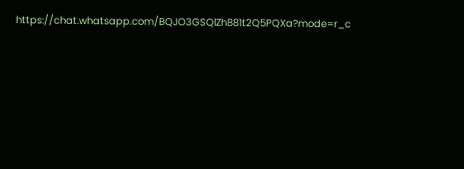https://chat.whatsapp.com/BQJO3GSQlZh881t2Q5PQXa?mode=r_c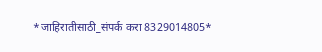*जाहिरातीसाठी_संपर्क करा 8329014805*